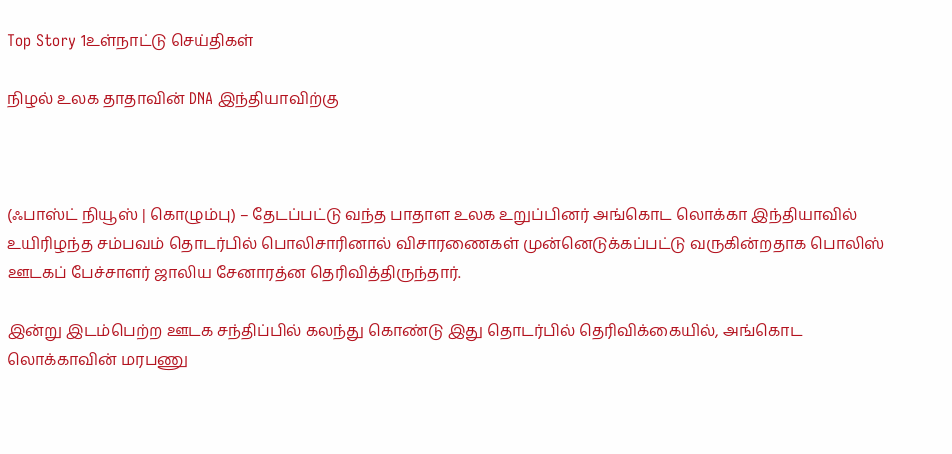Top Story 1உள்நாட்டு செய்திகள்

நிழல் உலக தாதாவின் DNA இந்தியாவிற்கு



(ஃபாஸ்ட் நியூஸ் | கொழும்பு) – தேடப்பட்டு வந்த பாதாள உலக உறுப்பினர் அங்கொட லொக்கா இந்தியாவில் உயிரிழந்த சம்பவம் தொடர்பில் பொலிசாரினால் விசாரணைகள் முன்னெடுக்கப்பட்டு வருகின்றதாக பொலிஸ் ஊடகப் பேச்சாளர் ஜாலிய சேனாரத்ன தெரிவித்திருந்தார்.

இன்று இடம்பெற்ற ஊடக சந்திப்பில் கலந்து கொண்டு இது தொடர்பில் தெரிவிக்கையில், அங்கொட லொக்காவின் மரபணு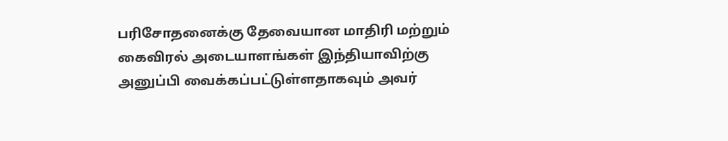பரிசோதனைக்கு தேவையான மாதிரி மற்றும் கைவிரல் அடையாளங்கள் இந்தியாவிற்கு அனுப்பி வைக்கப்பட்டுள்ளதாகவும் அவர்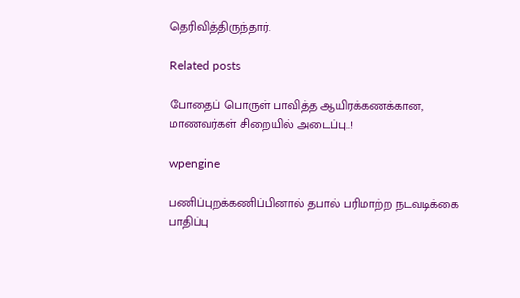தெரிவித்திருந்தார்.

Related posts

போதைப் பொருள் பாவித்த ஆயிரக்கணக்கான, மாணவர்கள் சிறையில் அடைப்பு..!

wpengine

பணிப்புறக்கணிப்பினால் தபால் பரிமாற்ற நடவடிக்கை பாதிப்பு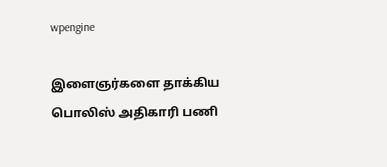wpengine

இளைஞர்களை தாக்கிய பொலிஸ் அதிகாரி பணி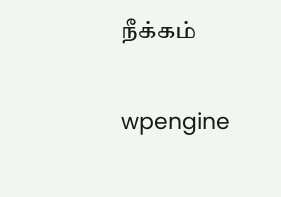நீக்கம்

wpengine